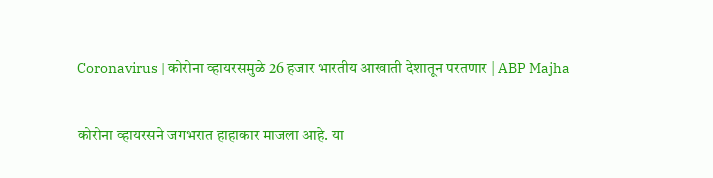Coronavirus | कोरोना व्हायरसमुळे 26 हजार भारतीय आखाती देशातून परतणार | ABP Majha

कोरोना व्हायरसने जगभरात हाहाकार माजला आहे. या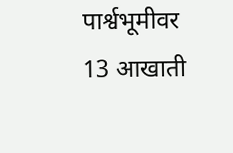पार्श्वभूमीवर 13 आखाती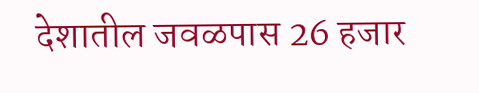देशातील जवळपास 26 हजार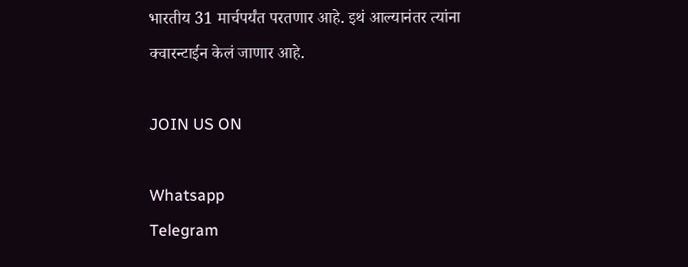भारतीय 31 मार्चपर्यंत परतणार आहे. इथं आल्यानंतर त्यांना क्वारन्टाईन केलं जाणार आहे.

JOIN US ON

Whatsapp
Telegram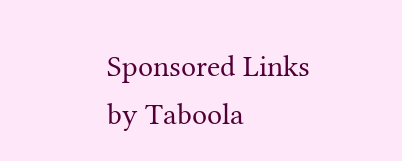Sponsored Links by Taboola